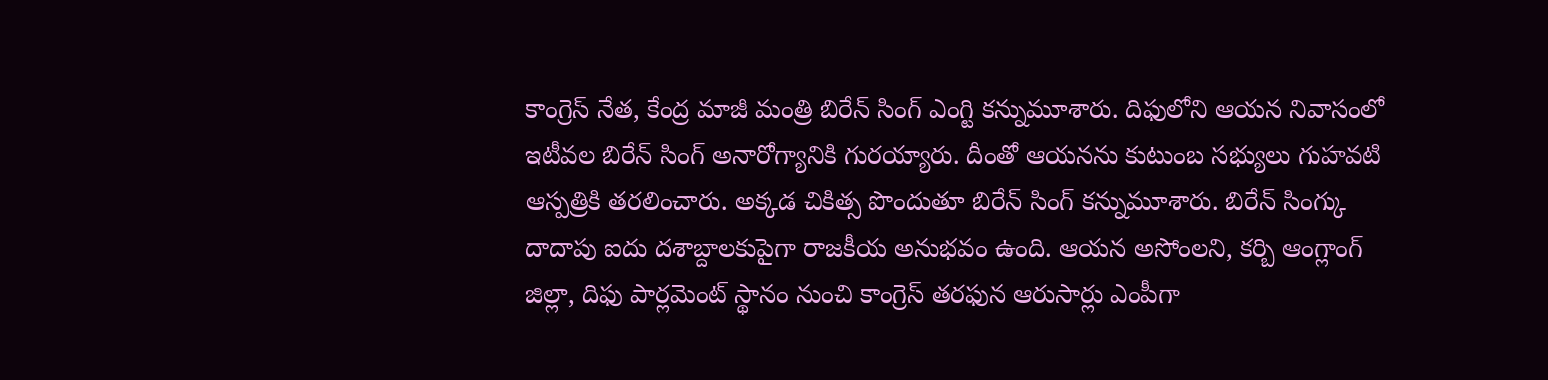కాంగ్రెస్ నేత, కేంద్ర మాజీ మంత్రి బిరేన్ సింగ్ ఎంగ్టి కన్నుమూశారు. దిఫులోని ఆయన నివాసంలో ఇటీవల బిరేన్ సింగ్ అనారోగ్యానికి గురయ్యారు. దీంతో ఆయనను కుటుంబ సభ్యులు గుహవటి ఆస్పత్రికి తరలించారు. అక్కడ చికిత్స పొందుతూ బిరేన్ సింగ్ కన్నుమూశారు. బిరేన్ సింగ్కు దాదాపు ఐదు దశాబ్దాలకుపైగా రాజకీయ అనుభవం ఉంది. ఆయన అసోంలని, కర్బి ఆంగ్లాంగ్ జిల్లా, దిఫు పార్లమెంట్ స్థానం నుంచి కాంగ్రెస్ తరఫున ఆరుసార్లు ఎంపీగా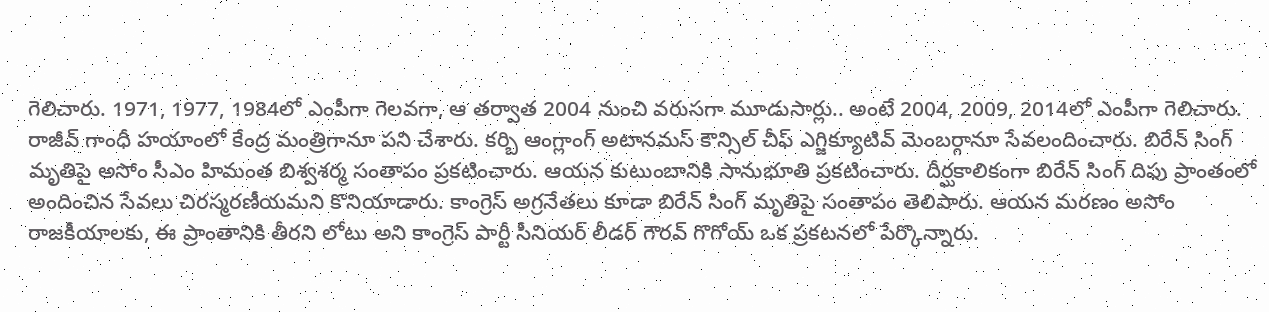గెలిచారు. 1971, 1977, 1984లో ఎంపీగా గెలవగా, ఆ తర్వాత 2004 నుంచి వరుసగా మూడుసార్లు.. అంటే 2004, 2009, 2014లో ఎంపీగా గెలిచారు. రాజీవ్ గాంధీ హయాంలో కేంద్ర మంత్రిగానూ పని చేశారు. కర్బి ఆంగ్లాంగ్ అటానమస్ కౌన్సిల్ చీఫ్ ఎగ్జిక్యూటివ్ మెంబర్గానూ సేవలందించారు. బిరేన్ సింగ్ మృతిపై అసోం సీఎం హిమంత బిశ్వశర్మ సంతాపం ప్రకటించారు. ఆయన కుటుంబానికి సానుభూతి ప్రకటించారు. దీర్ఘకాలికంగా బిరేన్ సింగ్ దిఫు ప్రాంతంలో అందించిన సేవలు చిరస్మరణీయమని కొనియాడారు. కాంగ్రెస్ అగ్రనేతలు కూడా బిరేన్ సింగ్ మృతిపై సంతాపం తెలిపారు. ఆయన మరణం అసోం రాజకీయాలకు, ఈ ప్రాంతానికి తీరని లోటు అని కాంగ్రెస్ పార్టీ సీనియర్ లీడర్ గౌరవ్ గొగోయ్ ఒక ప్రకటనలో పేర్కొన్నారు.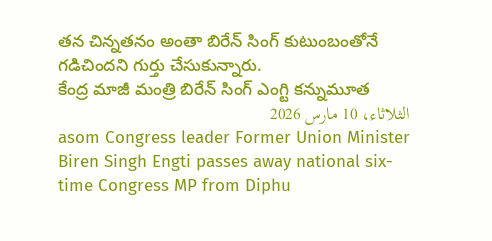తన చిన్నతనం అంతా బిరేన్ సింగ్ కుటుంబంతోనే గడిచిందని గుర్తు చేసుకున్నారు.
కేంద్ర మాజీ మంత్రి బిరేన్ సింగ్ ఎంగ్టి కన్నుమూత
الثلاثاء، 10 مارس 2026
asom Congress leader Former Union Minister Biren Singh Engti passes away national six-time Congress MP from Diphu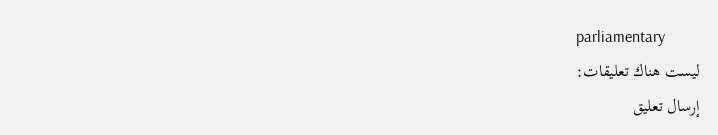parliamentary
ليست هناك تعليقات:
إرسال تعليق